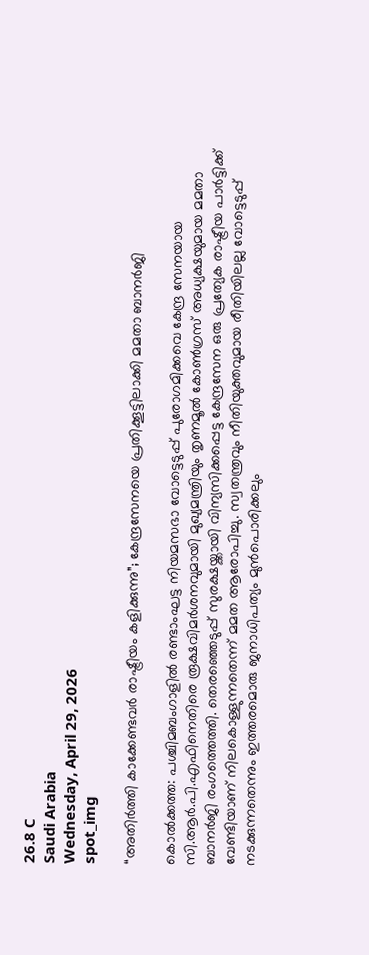26.8 C
Saudi Arabia
Wednesday, April 29, 2026
spot_img

“അതിർത്തി കാക്കേണ്ടവർ രാഷ്ട്രീയം കളിക്കുന്നു”; കേന്ദ്രസേനയെ പ്രതിക്കൂട്ടിലാക്കി മമതാ ബാനർജി

കൊൽക്കത്ത: പശ്ചിമബംഗാളിൽ രണ്ടാംഘട്ട നിയമസഭാ വോട്ടെടുപ്പ് പുരോഗമിക്കവെ കേന്ദ്ര സേനയായ സി.ആർ.പി.എഫിനെതിരെ രൂക്ഷവിമർശനവുമായി മുഖ്യമന്ത്രിയും തൃണമൂൽ കോൺഗ്രസ് അധ്യക്ഷയുമായ മമതാ ബാനർജി രംഗത്തെത്തി. തെരഞ്ഞെടുപ്പ് സുരക്ഷയ്ക്കായി വിന്യസിക്കപ്പെട്ട കേന്ദ്രസേന ഒരു പ്രത്യേക രാഷ്ട്രീയ പാർട്ടിക്ക് വേണ്ടിയാണ് നിലകൊള്ളുന്നതെന്ന് മമത ആരോപിച്ചു. സ്വതന്ത്രവും നീതിയുക്തവുമായ രീതിയിലല്ല വോട്ടെടുപ്പ് നടക്കുന്നതെന്നും ഇത്തരമൊരു ജനാധിപത്യം മുൻപൊരിക്കലും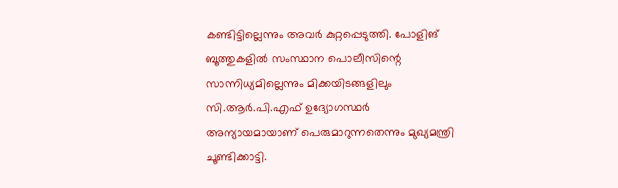കണ്ടിട്ടില്ലെന്നും അവർ കുറ്റപ്പെടുത്തി. പോളിങ് ബൂത്തുകളിൽ സംസ്ഥാന പൊലീസിന്റെ സാന്നിധ്യമില്ലെന്നും മിക്കയിടങ്ങളിലും സി.ആർ.പി.എഫ് ഉദ്യോഗസ്ഥർ അന്യായമായാണ് പെരുമാറുന്നതെന്നും മുഖ്യമന്ത്രി ചൂണ്ടിക്കാട്ടി.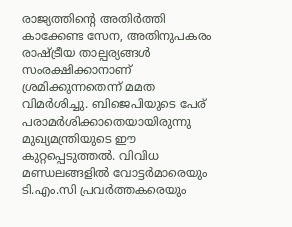രാജ്യത്തിന്റെ അതിർത്തി കാക്കേണ്ട സേന, അതിനുപകരം രാഷ്ട്രീയ താല്പര്യങ്ങൾ സംരക്ഷിക്കാനാണ് ശ്രമിക്കുന്നതെന്ന് മമത വിമർശിച്ചു. ബിജെപിയുടെ പേര് പരാമർശിക്കാതെയായിരുന്നു മുഖ്യമന്ത്രിയുടെ ഈ കുറ്റപ്പെടുത്തൽ. വിവിധ മണ്ഡലങ്ങളിൽ വോട്ടർമാരെയും ടി.എം.സി പ്രവർത്തകരെയും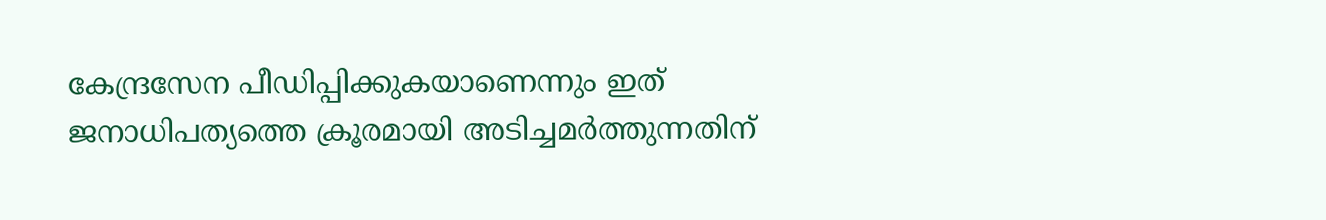കേന്ദ്രസേന പീഡിപ്പിക്കുകയാണെന്നും ഇത് ജനാധിപത്യത്തെ ക്രൂരമായി അടിച്ചമർത്തുന്നതിന്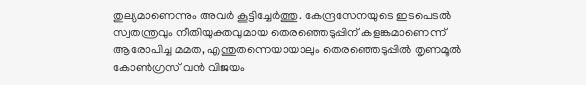തുല്യമാണെന്നും അവർ കൂട്ടിച്ചേർത്തു. കേന്ദ്രസേനയുടെ ഇടപെടൽ സ്വതന്ത്രവും നീതിയുക്തവുമായ തെരഞ്ഞെടുപ്പിന് കളങ്കമാണെന്ന് ആരോപിച്ച മമത, എന്തുതന്നെയായാലും തെരഞ്ഞെടുപ്പിൽ തൃണമൂൽ കോൺഗ്രസ് വൻ വിജയം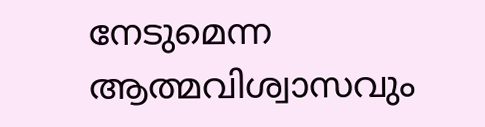നേടുമെന്ന ആത്മവിശ്വാസവും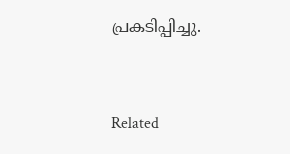പ്രകടിപ്പിച്ചു.



Related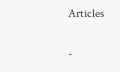Articles

-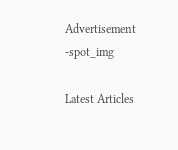Advertisement -spot_img

Latest Articles